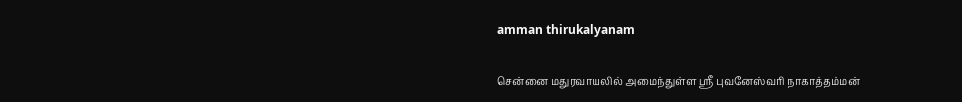amman thirukalyanam

சென்னை மதுரவாயலில் அமைந்துள்ள ஸ்ரீ புவனேஸ்வரி நாகாத்தம்மன்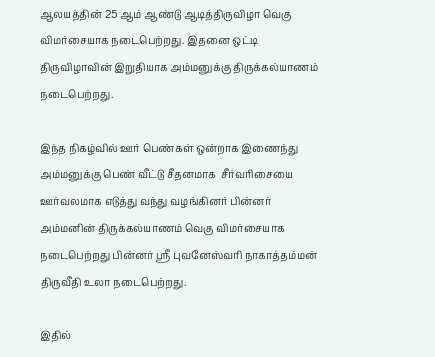ஆலயத்தின் 25 ஆம் ஆண்டு ஆடித்திருவிழா வெகு விமர்சையாக நடைபெற்றது. இதனை ஒட்டி திருவிழாவின் இறுதியாக அம்மனுக்கு திருக்கல்யாணம் நடைபெற்றது.

இந்த நிகழ்வில் ஊர் பெண்கள் ஒன்றாக இணைந்து அம்மனுக்கு பெண் வீட்டு சீதனமாக  சீர்வரிசையை ஊர்வலமாக எடுத்து வந்து வழங்கினர் பின்னர் அம்மனின் திருக்கல்யாணம் வெகு விமர்சையாக நடைபெற்றது பின்னர் ஸ்ரீ புவனேஸ்வரி நாகாத்தம்மன் திருவீதி உலா நடைபெற்றது.

இதில்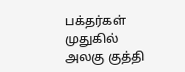பக்தர்கள் முதுகில் அலகு குத்தி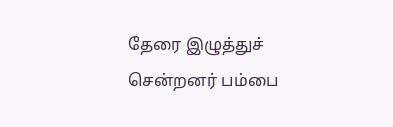தேரை இழுத்துச் சென்றனர் பம்பை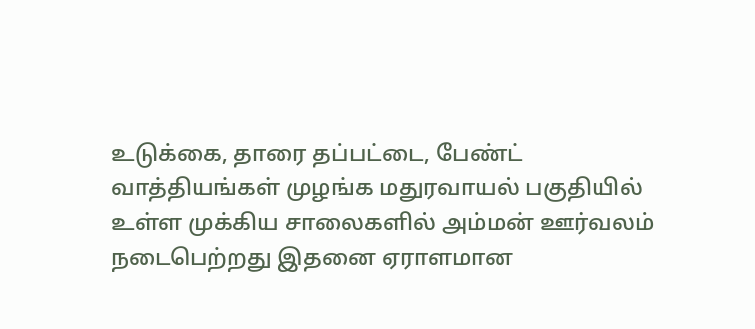உடுக்கை, தாரை தப்பட்டை, பேண்ட் வாத்தியங்கள் முழங்க மதுரவாயல் பகுதியில் உள்ள முக்கிய சாலைகளில் அம்மன் ஊர்வலம் நடைபெற்றது இதனை ஏராளமான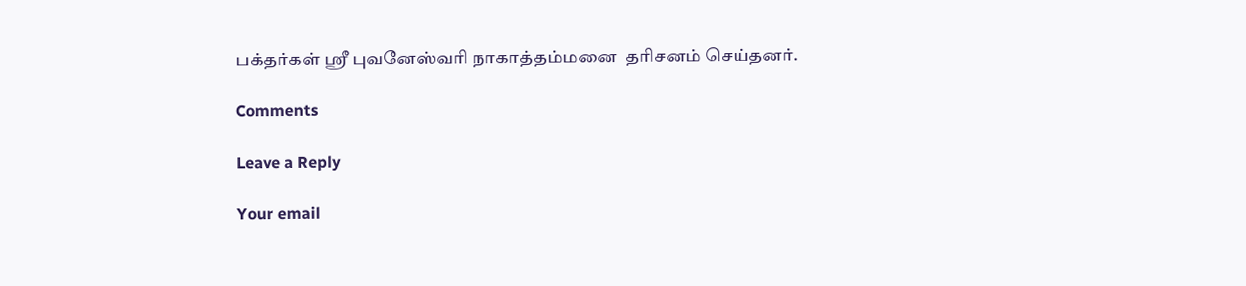பக்தர்கள் ஸ்ரீ புவனேஸ்வரி நாகாத்தம்மனை  தரிசனம் செய்தனர்.

Comments

Leave a Reply

Your email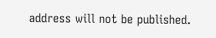address will not be published.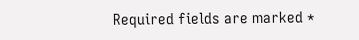Required fields are marked *